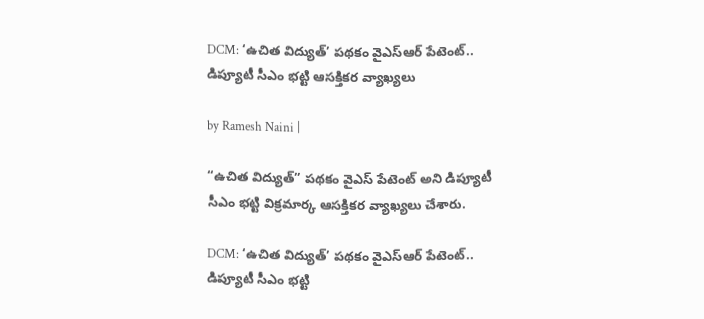DCM: ‘ఉచిత విద్యుత్’ పథకం వైఎస్ఆర్ పేటెంట్.. డిప్యూటీ సీఎం భట్టి ఆసక్తికర వ్యాఖ్యలు

by Ramesh Naini |

“ఉచిత విద్యుత్” పథకం వైఎస్ పేటెంట్ అని డిప్యూటీ సీఎం భట్టి విక్రమార్క ఆసక్తికర వ్యాఖ్యలు చేశారు.

DCM: ‘ఉచిత విద్యుత్’ పథకం వైఎస్ఆర్ పేటెంట్.. డిప్యూటీ సీఎం భట్టి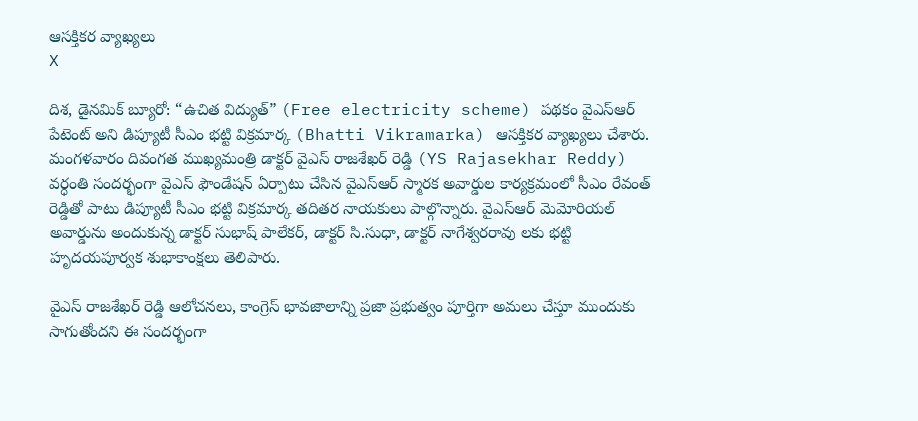ఆసక్తికర వ్యాఖ్యలు
X

దిశ, డైనమిక్ బ్యూరో: “ఉచిత విద్యుత్” (Free electricity scheme) పథకం వైఎస్ఆర్ పేటెంట్ అని డిప్యూటీ సీఎం భట్టి విక్రమార్క (Bhatti Vikramarka) ఆసక్తికర వ్యాఖ్యలు చేశారు. మంగళవారం దివంగత ముఖ్యమంత్రి డాక్టర్ వైఎస్ రాజశేఖర్ రెడ్డి (YS Rajasekhar Reddy) వర్ధంతి సందర్భంగా వైఎస్ ఫౌండేషన్ ఏర్పాటు చేసిన వైఎస్ఆర్ స్మారక అవార్డుల కార్యక్రమంలో సీఎం రేవంత్ రెడ్డితో పాటు డిప్యూటీ సీఎం భట్టి విక్రమార్క తదితర నాయకులు పాల్గొన్నారు. వైఎస్ఆర్ మెమోరియల్ అవార్డును అందుకున్న డాక్టర్ సుభాష్ పాలేకర్, డాక్టర్ సి.సుధా, డాక్టర్ నాగేశ్వరరావు లకు భట్టి హృదయపూర్వక శుభాకాంక్షలు తెలిపారు.

వైఎస్ రాజశేఖర్ రెడ్డి ఆలోచనలు, కాంగ్రెస్ భావజాలాన్ని ప్రజా ప్రభుత్వం పూర్తిగా అమలు చేస్తూ ముందుకు సాగుతోందని ఈ సందర్భంగా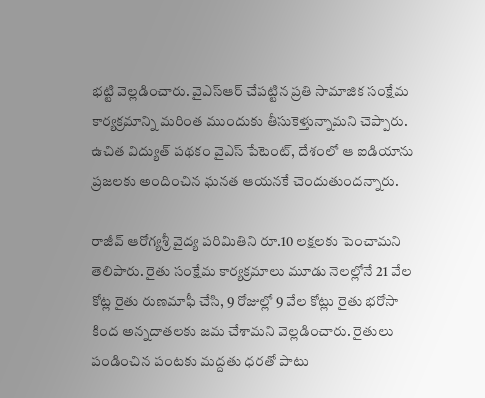భట్టి వెల్లడించారు. వైఎస్ఆర్ చేపట్టిన ప్రతి సామాజిక సంక్షేమ కార్యక్రమాన్ని మరింత ముందుకు తీసుకెళ్తున్నామని చెప్పారు. ఉచిత విద్యుత్ పథకం వైఎస్ పేటెంట్, దేశంలో ఆ ఐడియాను ప్రజలకు అందించిన ఘనత ఆయనకే చెందుతుందన్నారు.

రాజీవ్ ఆరోగ్యశ్రీ వైద్య పరిమితిని రూ.10 లక్షలకు పెంచామని తెలిపారు. రైతు సంక్షేమ కార్యక్రమాలు మూడు నెలల్లోనే 21 వేల కోట్ల రైతు రుణమాఫీ చేసి, 9 రోజుల్లో 9 వేల కోట్లు రైతు భరోసా కింద అన్నదాతలకు జమ చేశామని వెల్లడించారు. రైతులు పండించిన పంటకు మద్దతు ధరతో పాటు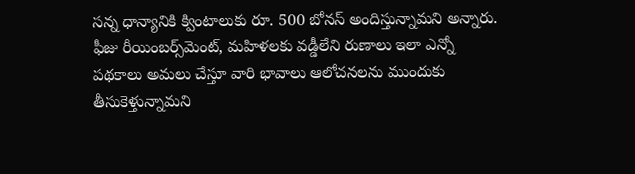సన్న ధాన్యానికి క్వింటాలుకు రూ. 500 బోనస్ అందిస్తున్నామని అన్నారు. ఫీజు రీయింబర్స్‌మెంట్, మహిళలకు వడ్డీలేని రుణాలు ఇలా ఎన్నో పథకాలు అమలు చేస్తూ వారి భావాలు ఆలోచనలను ముందుకు తీసుకెళ్తున్నామని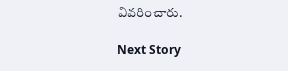వివరించారు.

Next Story